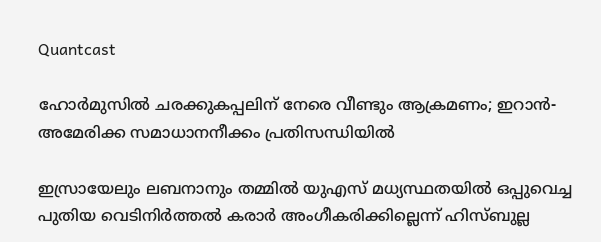Quantcast

ഹോർമുസിൽ ചരക്കുകപ്പലിന് നേരെ വീണ്ടും ആക്രമണം; ഇറാൻ-അമേരിക്ക സമാധാനനീക്കം പ്രതിസന്ധിയിൽ

ഇസ്രായേലും ലബനാനും തമ്മിൽ യുഎസ് മധ്യസ്ഥതയിൽ ഒപ്പുവെച്ച പുതിയ വെടിനിർത്തൽ കരാർ അംഗീകരിക്കില്ലെന്ന് ഹിസ്ബുല്ല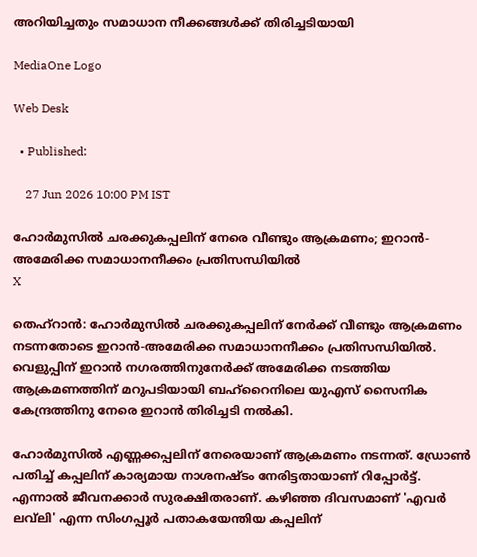അറിയിച്ചതും സമാധാന നീക്കങ്ങൾക്ക് തിരിച്ചടിയായി

MediaOne Logo

Web Desk

  • Published:

    27 Jun 2026 10:00 PM IST

ഹോർമുസിൽ ചരക്കുകപ്പലിന് നേരെ വീണ്ടും ആക്രമണം; ഇറാൻ-അമേരിക്ക സമാധാനനീക്കം പ്രതിസന്ധിയിൽ
X

തെഹ്റാൻ: ഹോർമുസിൽ ചരക്കുകപ്പലിന് നേർക്ക് വീണ്ടും ആക്രമണം നടന്നതോടെ ഇറാൻ-അമേരിക്ക സമാധാനനീക്കം പ്രതിസന്ധിയിൽ. വെളുപ്പിന് ഇറാൻ നഗരത്തിനുനേർക്ക് അമേരിക്ക നടത്തിയ ആക്രമണത്തിന് മറുപടിയായി ബഹ്റൈനിലെ യുഎസ് സൈനിക കേന്ദ്രത്തിനു നേരെ ഇറാൻ തിരിച്ചടി നൽകി.

ഹോർമുസിൽ എണ്ണക്കപ്പലിന് നേരെയാണ് ആക്രമണം നടന്നത്. ഡ്രോൺ പതിച്ച് കപ്പലിന് കാര്യമായ നാശനഷ്ടം നേരിട്ടതായാണ് റിപ്പോർട്ട്. എന്നാൽ ജീവനക്കാർ സുരക്ഷിതരാണ്. കഴിഞ്ഞ ദിവസമാണ് 'എവർ ലവ്‌ലി' എന്ന സിംഗപ്പൂർ പതാകയേന്തിയ കപ്പലിന്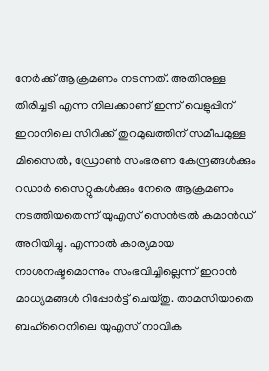നേർക്ക് ആക്രമണം നടന്നത്. അതിനുള്ള തിരിച്ചടി എന്ന നിലക്കാണ് ഇന്ന് വെളുപ്പിന് ഇറാനിലെ സിറിക്ക് തുറമുഖത്തിന് സമീപമുള്ള മിസൈൽ, ഡ്രോൺ സംഭരണ കേന്ദ്രങ്ങൾക്കും റഡാർ സൈറ്റുകൾക്കും നേരെ ആക്രമണം നടത്തിയതെന്ന് യുഎസ് സെൻട്രൽ കമാൻഡ് അറിയിച്ചു. എന്നാൽ കാര്യമായ നാശനഷ്ടമൊന്നും സംഭവിച്ചില്ലെന്ന് ഇറാൻ മാധ്യമങ്ങൾ റിപ്പോർട്ട് ചെയ്തു. താമസിയാതെ ബഹ്റൈനിലെ യുഎസ് നാവിക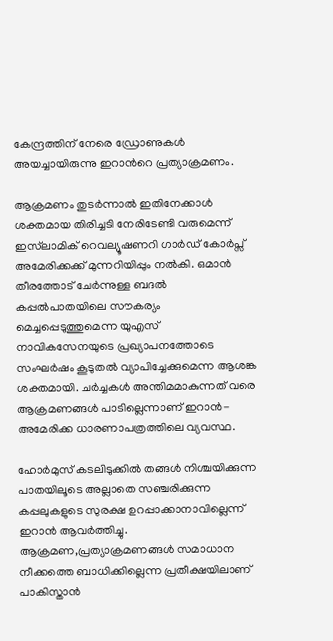കേന്ദ്രത്തിന് നേരെ ഡ്രോണുകൾ അയച്ചായിരുന്നു ഇറാന്‍റെ പ്രത്യാക്രമണം.

ആക്രമണം തുടർന്നാൽ ഇതിനേക്കാൾ ശക്തമായ തിരിച്ചടി നേരിടേണ്ടി വരുമെന്ന് ഇസ്‌ലാമിക് റെവല്യൂഷണറി ഗാർഡ് കോർപ്സ് അമേരിക്കക്ക് മുന്നറിയിപ്പും നൽകി. ഒമാൻ തീരത്തോട് ചേർന്നുള്ള ബദൽ കപ്പൽപാതയിലെ സൗകര്യം മെച്ചപ്പെടുത്തുമെന്ന യുഎസ് നാവികസേനയുടെ പ്രഖ്യാപനത്തോടെ സംഘർഷം കൂടുതൽ വ്യാപിച്ചേക്കുമെന്ന ആശങ്ക ശക്തമായി. ചർച്ചകൾ അന്തിമമാകുന്നത് വരെ ആക്രമണങ്ങൾ പാടില്ലെന്നാണ് ഇറാൻ-അമേരിക്ക ധാരണാപത്രത്തിലെ വ്യവസ്ഥ.

ഹോർമുസ് കടലിടുക്കിൽ തങ്ങൾ നിശ്ചയിക്കുന്ന പാതയിലൂടെ അല്ലാതെ സഞ്ചരിക്കുന്ന കപ്പലുകളുടെ സുരക്ഷ ഉറപ്പാക്കാനാവില്ലെന്ന് ഇറാൻ ആവർത്തിച്ചു. ആക്രമണ,പ്രത്യാക്രമണങ്ങൾ സമാധാന നീക്കത്തെ ബാധിക്കില്ലെന്ന പ്രതീക്ഷയിലാണ് പാകിസ്താൻ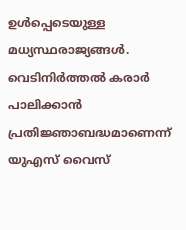ഉൾപ്പെടെയുള്ള മധ്യസ്ഥരാജ്യങ്ങൾ. വെടിനിർത്തൽ കരാർ പാലിക്കാൻ പ്രതിജ്ഞാബദ്ധമാണെന്ന് യുഎസ് വൈസ്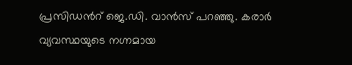പ്രസിഡന്‍റ് ജെ.ഡി. വാൻസ് പറഞ്ഞു. കരാർ വ്യവസ്ഥയുടെ നഗ്നമായ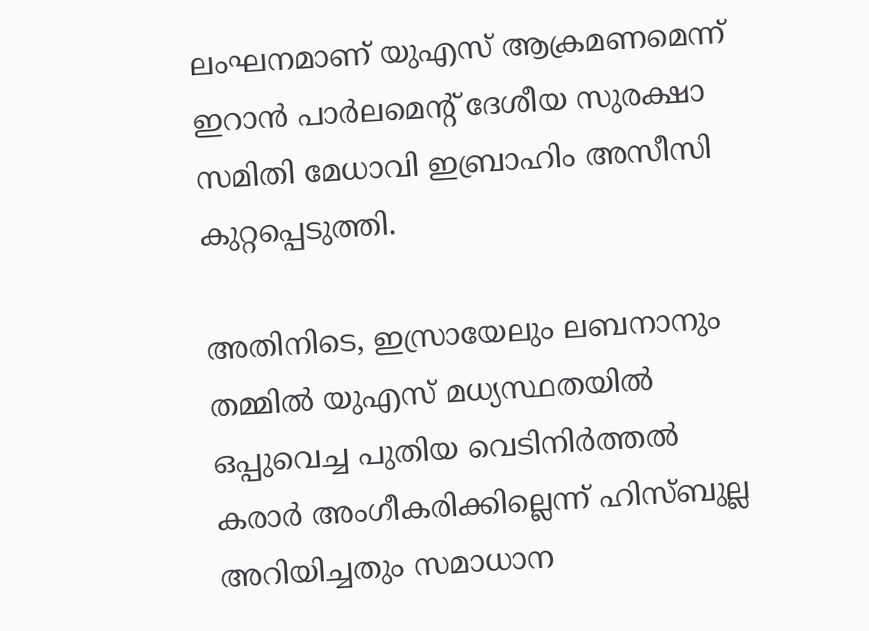ലംഘനമാണ് യുഎസ് ആക്രമണമെന്ന് ഇറാൻ പാർലമെന്‍റ് ദേശീയ സുരക്ഷാ സമിതി മേധാവി ഇബ്രാഹിം അസീസി കുറ്റപ്പെടുത്തി.

അതിനിടെ, ഇസ്രായേലും ലബനാനും തമ്മിൽ യുഎസ് മധ്യസ്ഥതയിൽ ഒപ്പുവെച്ച പുതിയ വെടിനിർത്തൽ കരാർ അംഗീകരിക്കില്ലെന്ന് ഹിസ്ബുല്ല അറിയിച്ചതും സമാധാന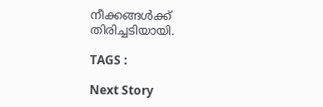നീക്കങ്ങൾക്ക് തിരിച്ചടിയായി.

TAGS :

Next Story